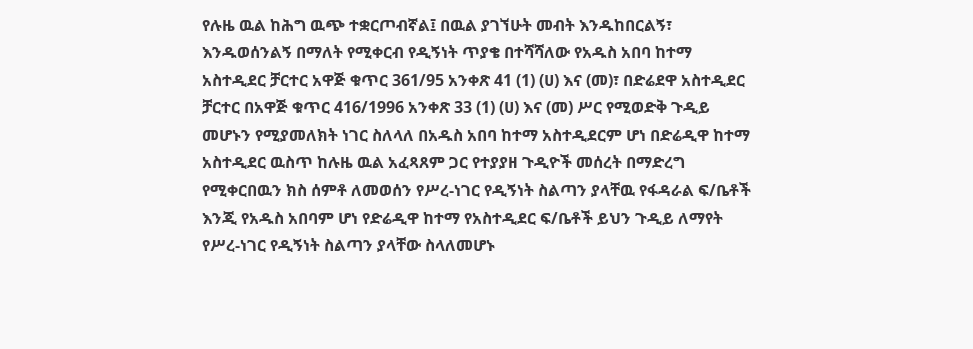የሉዜ ዉል ከሕግ ዉጭ ተቋርጦብኛል፤ በዉል ያገኘሁት መብት እንዱከበርልኝ፣ እንዱወሰንልኝ በማለት የሚቀርብ የዲኝነት ጥያቄ በተሻሻለው የአዱስ አበባ ከተማ አስተዲደር ቻርተር አዋጅ ቁጥር 361/95 አንቀጽ 41 (1) (ሀ) እና (መ)፣ በድሬደዋ አስተዲደር ቻርተር በአዋጅ ቁጥር 416/1996 አንቀጽ 33 (1) (ሀ) እና (መ) ሥር የሚወድቅ ጉዲይ መሆኑን የሚያመለክት ነገር ስለላለ በአዱስ አበባ ከተማ አስተዲደርም ሆነ በድሬዲዋ ከተማ አስተዲደር ዉስጥ ከሉዜ ዉል አፈጻጸም ጋር የተያያዘ ጉዲዮች መሰረት በማድረግ የሚቀርበዉን ክስ ሰምቶ ለመወሰን የሥረ-ነገር የዲኝነት ስልጣን ያላቸዉ የፋዳራል ፍ/ቤቶች እንጂ የአዱስ አበባም ሆነ የድሬዲዋ ከተማ የአስተዲደር ፍ/ቤቶች ይህን ጉዲይ ለማየት የሥረ-ነገር የዲኝነት ስልጣን ያላቸው ስላለመሆኑ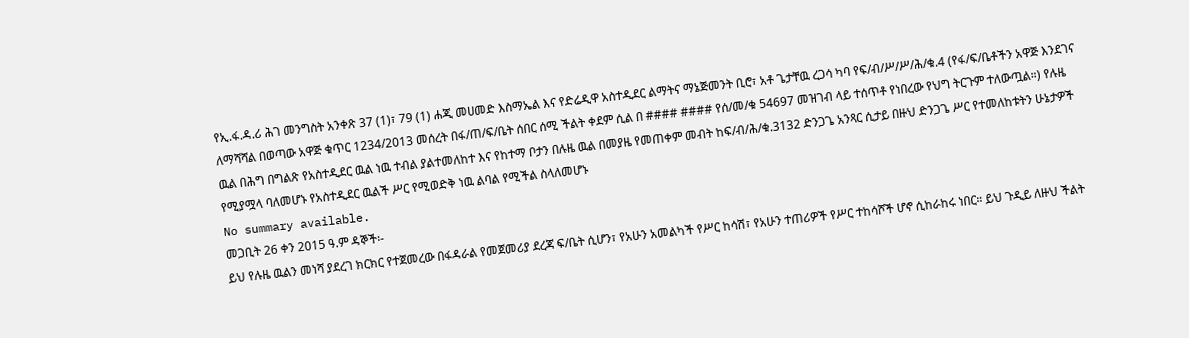የኢ.ፋ.ዳ.ሪ ሕገ መንግስት አንቀጽ 37 (1)፣ 79 (1) ሐጂ መሀመድ እስማኤል እና የድሬዲዋ አስተዲደር ልማትና ማኔጅመንት ቢሮ፣ አቶ ጌታቸዉ ረጋሳ ካባ የፍ/ብ/ሥ/ሥ/ሕ/ቁ.4 (የፋ/ፍ/ቤቶችን አዋጅ እንደገና ለማሻሻል በወጣው አዋጅ ቁጥር 1234/2013 መሰረት በፋ/ጠ/ፍ/ቤት ሰበር ሰሚ ችልት ቀደም ሲል በ #### #### የሰ/መ/ቁ 54697 መዝገብ ላይ ተሰጥቶ የነበረው የህግ ትርጉም ተለውጧል።) የሉዜ ዉል በሕግ በግልጽ የአስተዲደር ዉል ነዉ ተብል ያልተመለከተ እና የከተማ ቦታን በሉዜ ዉል በመያዜ የመጠቀም መብት ከፍ/ብ/ሕ/ቁ.3132 ድንጋጌ አንጻር ሲታይ በዙህ ድንጋጌ ሥር የተመለከቱትን ሁኔታዎች የሚያሟላ ባለመሆኑ የአስተዲደር ዉልች ሥር የሚወድቅ ነዉ ልባል የሚችል ስላለመሆኑ
No summary available.
መጋቢት 26 ቀን 2015 ዓ.ም ዳኞች፡-
ይህ የሉዜ ዉልን መነሻ ያደረገ ክርክር የተጀመረው በፋዳራል የመጀመሪያ ደረጃ ፍ/ቤት ሲሆን፣ የአሁን አመልካች የሥር ከሳሽ፣ የአሁን ተጠሪዎች የሥር ተከሳሾች ሆኖ ሲከራከሩ ነበር። ይህ ጉዲይ ለዙህ ችልት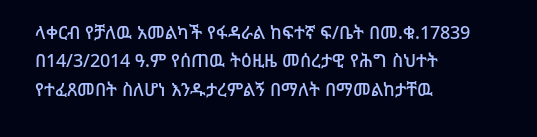ላቀርብ የቻለዉ አመልካች የፋዳራል ከፍተኛ ፍ/ቤት በመ.ቁ.17839 በ14/3/2014 ዓ.ም የሰጠዉ ትዕዚዜ መሰረታዊ የሕግ ስህተት የተፈጸመበት ስለሆነ እንዱታረምልኝ በማለት በማመልከታቸዉ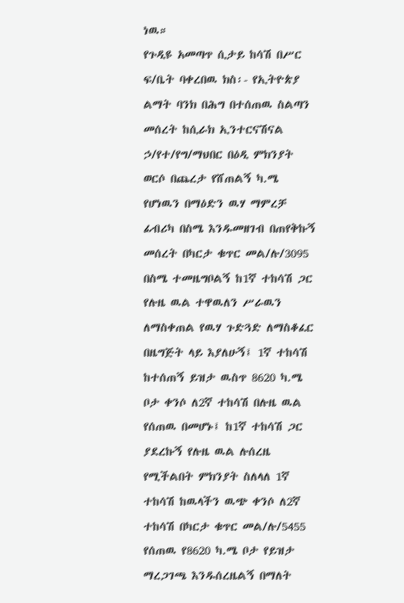ነዉ።
የጉዲዩ አመጣጥ ሲታይ ከሳሽ በሥር ፍ/ቤት ባቀረበዉ ክስ፡- የኢትዮጵያ ልማት ባንክ በሕግ በተሰጠዉ ስልጣን መሰረት ከሲራክ ኢንተርናሽናል ኃ/የተ/የግ/ማህበር በዕዲ ምክንያት ወርሶ በጨረታ የሸጠልኝ ካ.ሜ የሆነዉን በማዕድን ዉሃ ማምረቻ ፊብሪካ በስሜ እንዱመዘገብ በጠየቅኩኝ መሰረት በካርታ ቁጥር መል/ሉ/3095 በስሜ ተመዜግቦልኝ ከ1ኛ ተከሳሽ ጋር የሉዜ ዉል ተዋዉለን ሥራዉን ለማስቀጠል የዉሃ ጉድጓድ ለማስቆፈር በዜግጅት ላይ እያለሁኝ፤ 1ኛ ተከሳሽ ከተሰጠኝ ይዝታ ዉስጥ 8620 ካ.ሜ ቦታ ቀንሶ ለ2ኛ ተከሳሽ በሉዜ ዉል የሰጠዉ በመሆኑ፤ ከ1ኛ ተከሳሽ ጋር ያደረኩኝ የሉዜ ዉል ሉሰረዜ የሚችልበት ምክንያት ስለላለ 1ኛ ተከሳሽ ከዉላችን ዉጭ ቀንሶ ለ2ኛ ተከሳሽ በካርታ ቁጥር መል/ሉ/5455 የሰጠዉ የ8620 ካ.ሜ ቦታ የይዝታ ማረጋገጫ እንዱሰረዜልኝ በማለት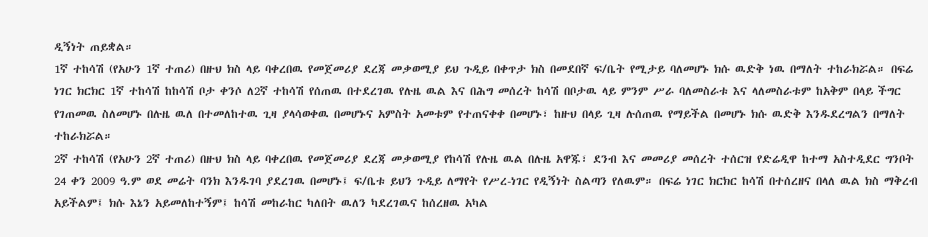ዲኝነት ጠይቋል።
1ኛ ተከሳሽ (የአሁን 1ኛ ተጠሪ) በዙህ ክስ ላይ ባቀረበዉ የመጀመሪያ ደረጃ መቃወሚያ ይህ ጉዲይ በቀጥታ ክስ በመደበኛ ፍ/ቤት የሚታይ ባለመሆኑ ክሱ ዉድቅ ነዉ በማለት ተከራክሯል። በፍሬ ነገር ክርክር 1ኛ ተከሳሽ ከከሳሽ ቦታ ቀንሶ ለ2ኛ ተከሳሽ የሰጠዉ በተደረገዉ የሉዜ ዉል እና በሕግ መሰረት ከሳሽ በቦታዉ ላይ ምንም ሥራ ባለመስራቱ እና ላለመስራቱም ከአቅም በላይ ችግር የገጠመዉ ስለመሆኑ በሉዜ ዉለ በተመለከተዉ ጊዛ ያላሳወቀዉ በመሆኑና አምስት አመቱም የተጠናቀቀ በመሆኑ፣ ከዙህ በላይ ጊዛ ሉሰጠዉ የማይችል በመሆኑ ክሱ ዉድቅ እንዱደረግልን በማለት ተከራክሯል።
2ኛ ተከሳሽ (የአሁን 2ኛ ተጠሪ) በዙህ ክስ ላይ ባቀረበዉ የመጀመሪያ ደረጃ መቃወሚያ የከሳሽ የሉዜ ዉል በሉዜ አዋጁ፣ ደንብ እና መመሪያ መሰረት ተሰርዝ የድሬዲዋ ከተማ አስተዲደር ግንቦት 24 ቀን 2009 ዓ.ም ወደ መሬት ባንክ እንዱገባ ያደረገዉ በመሆኑ፤ ፍ/ቤቱ ይህን ጉዲይ ለማየት የሥረ-ነገር የዲኝነት ስልጣን የለዉም። በፍሬ ነገር ክርክር ከሳሽ በተሰረዘና በላለ ዉል ክስ ማቅረብ አይችልም፤ ክሱ እኔን አይመለከተኝም፤ ከሳሽ መከራከር ካለበት ዉለን ካደረገዉና ከሰረዘዉ አካል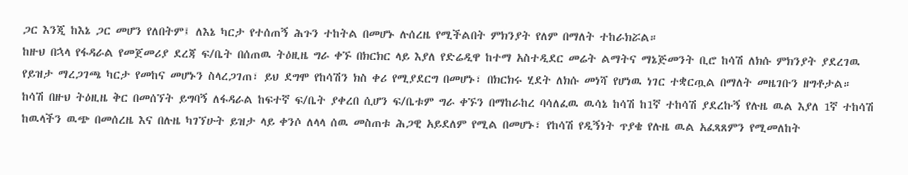ጋር እንጂ ከእኔ ጋር መሆን የለበትም፤ ለእኔ ካርታ የተሰጠኝ ሕጉን ተከትል በመሆኑ ሉሰረዜ የሚችልበት ምክንያት የለም በማለት ተከራክሯል።
ከዙህ በኋላ የፋዳራል የመጀመሪያ ደረጃ ፍ/ቤት በሰጠዉ ትዕዚዜ ግራ ቀኙ በክርክር ላይ እያለ የድሬዲዋ ከተማ አስተዲደር መሬት ልማትና ማኔጅመንት ቢሮ ከሳሽ ለክሱ ምክንያት ያደረገዉ የይዝታ ማረጋገጫ ካርታ የመከና መሆኑን ስላረጋገጠ፣ ይህ ደግሞ የከሳሽን ክስ ቀሪ የሚያደርግ በመሆኑ፣ በክርክሩ ሂደት ለክሱ መነሻ የሆነዉ ነገር ተቋርጧል በማለት መዜገቡን ዘግቶታል።
ከሳሽ በዙህ ትዕዚዜ ቅር በመሰኘት ይግባኝ ለፋዳራል ከፍተኛ ፍ/ቤት ያቀረበ ሲሆን ፍ/ቤቱም ግራ ቀኙን በማከራከረ ባሳለፈዉ ዉሳኔ ከሳሽ ከ1ኛ ተከሳሽ ያደረኩኝ የሉዜ ዉል እያለ 1ኛ ተከሳሽ ከዉላችን ዉጭ በመሰረዜ እና በሉዜ ካገኘሁት ይዝታ ላይ ቀንሶ ለላላ ሰዉ መስጠቱ ሕጋዊ አይደለም የሚል በመሆኑ፣ የከሳሽ የዲኝነት ጥያቄ የሉዜ ዉል አፈጻጸምን የሚመለከት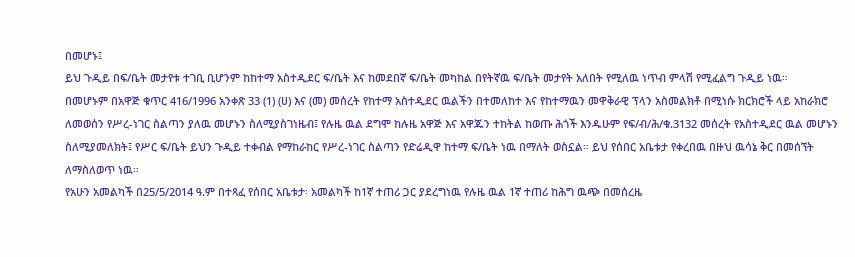በመሆኑ፤
ይህ ጉዲይ በፍ/ቤት መታየቱ ተገቢ ቢሆንም ከከተማ አስተዲደር ፍ/ቤት እና ከመደበኛ ፍ/ቤት መካከል በየትኛዉ ፍ/ቤት መታየት አለበት የሚለዉ ነጥብ ምላሽ የሚፈልግ ጉዲይ ነዉ።
በመሆኑም በአዋጅ ቁጥር 416/1996 አንቀጽ 33 (1) (ሀ) እና (መ) መሰረት የከተማ አስተዲደር ዉልችን በተመለከተ እና የከተማዉን መዋቅራዊ ፕላን አስመልክቶ በሚነሱ ክርክሮች ላይ አከራክሮ ለመወሰን የሥረ-ነገር ስልጣን ያለዉ መሆኑን ስለሚያስገነዜብ፤ የሉዜ ዉል ደግሞ ከሉዜ አዋጅ እና አዋጁን ተከትል ከወጡ ሕጎች እንዱሁም የፍ/ብ/ሕ/ቁ.3132 መሰረት የአስተዲደር ዉል መሆኑን ስለሚያመለክት፤ የሥር ፍ/ቤት ይህን ጉዲይ ተቀብል የማከራከር የሥረ-ነገር ስልጣን የድሬዲዋ ከተማ ፍ/ቤት ነዉ በማለት ወስኗል። ይህ የሰበር አቤቱታ የቀረበዉ በዙህ ዉሳኔ ቅር በመሰኘት ለማስለወጥ ነዉ።
የአሁን አመልካች በ25/5/2014 ዓ.ም በተጻፈ የሰበር አቤቱታ፡ አመልካች ከ1ኛ ተጠሪ ጋር ያደረግነዉ የሉዜ ዉል 1ኛ ተጠሪ ከሕግ ዉጭ በመሰረዜ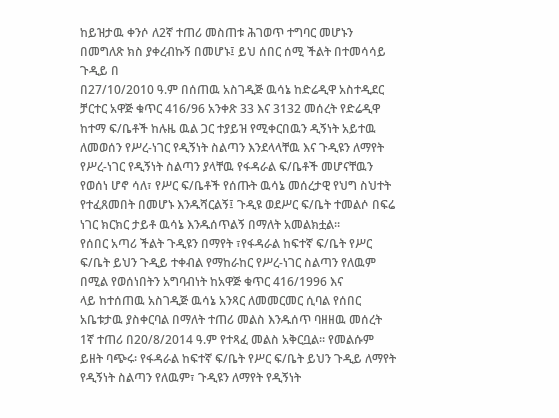ከይዝታዉ ቀንሶ ለ2ኛ ተጠሪ መስጠቱ ሕገወጥ ተግባር መሆኑን በመግለጽ ክስ ያቀረብኩኝ በመሆኑ፤ ይህ ሰበር ሰሚ ችልት በተመሳሳይ ጉዲይ በ
በ27/10/2010 ዓ.ም በሰጠዉ አስገዲጅ ዉሳኔ ከድሬዲዋ አስተዲደር ቻርተር አዋጅ ቁጥር 416/96 አንቀጽ 33 እና 3132 መሰረት የድሬዲዋ ከተማ ፍ/ቤቶች ከሉዜ ዉል ጋር ተያይዝ የሚቀርበዉን ዲኝነት አይተዉ ለመወሰን የሥረ-ነገር የዲኝነት ስልጣን እንደላላቸዉ እና ጉዲዩን ለማየት የሥረ-ነገር የዲኝነት ስልጣን ያላቸዉ የፋዳራል ፍ/ቤቶች መሆናቸዉን የወሰነ ሆኖ ሳለ፣ የሥር ፍ/ቤቶች የሰጡት ዉሳኔ መሰረታዊ የህግ ስህተት የተፈጸመበት በመሆኑ እንዱሻርልኝ፤ ጉዲዩ ወደሥር ፍ/ቤት ተመልሶ በፍሬ ነገር ክርክር ታይቶ ዉሳኔ እንዱሰጥልኝ በማለት አመልክቷል።
የሰበር አጣሪ ችልት ጉዲዩን በማየት ፣የፋዳራል ከፍተኛ ፍ/ቤት የሥር ፍ/ቤት ይህን ጉዲይ ተቀብል የማከራከር የሥረ-ነገር ስልጣን የለዉም በሚል የወሰነበትን አግባብነት ከአዋጅ ቁጥር 416/1996 እና
ላይ ከተሰጠዉ አስገዲጅ ዉሳኔ አንጻር ለመመርመር ሲባል የሰበር አቤቱታዉ ያስቀርባል በማለት ተጠሪ መልስ እንዱሰጥ ባዘዘዉ መሰረት 1ኛ ተጠሪ በ20/8/2014 ዓ.ም የተጻፈ መልስ አቅርቧል። የመልሱም ይዘት ባጭሩ፡ የፋዳራል ከፍተኛ ፍ/ቤት የሥር ፍ/ቤት ይህን ጉዲይ ለማየት የዲኝነት ስልጣን የለዉም፣ ጉዲዩን ለማየት የዲኝነት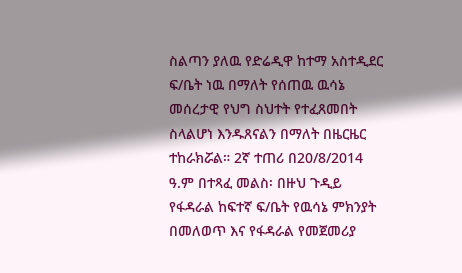ስልጣን ያለዉ የድሬዲዋ ከተማ አስተዲደር ፍ/ቤት ነዉ በማለት የሰጠዉ ዉሳኔ መሰረታዊ የህግ ስህተት የተፈጸመበት ስላልሆነ እንዱጸናልን በማለት በዜርዜር ተከራክሯል። 2ኛ ተጠሪ በ20/8/2014 ዓ.ም በተጻፈ መልስ፡ በዙህ ጉዲይ የፋዳራል ከፍተኛ ፍ/ቤት የዉሳኔ ምክንያት በመለወጥ እና የፋዳራል የመጀመሪያ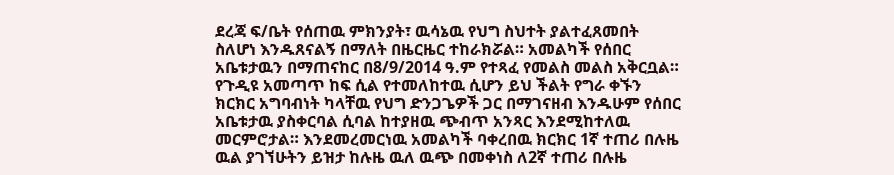ደረጃ ፍ/ቤት የሰጠዉ ምክንያት፣ ዉሳኔዉ የህግ ስህተት ያልተፈጸመበት ስለሆነ እንዱጸናልኝ በማለት በዜርዜር ተከራክሯል። አመልካች የሰበር አቤቱታዉን በማጠናከር በ8/9/2014 ዓ.ም የተጻፈ የመልስ መልስ አቅርቧል።
የጉዲዩ አመጣጥ ከፍ ሲል የተመለከተዉ ሲሆን ይህ ችልት የግራ ቀኙን ክርክር አግባብነት ካላቸዉ የህግ ድንጋጌዎች ጋር በማገናዘብ እንዱሁም የሰበር አቤቱታዉ ያስቀርባል ሲባል ከተያዘዉ ጭብጥ አንጻር እንደሚከተለዉ መርምሮታል። እንደመረመርነዉ አመልካች ባቀረበዉ ክርክር 1ኛ ተጠሪ በሉዜ ዉል ያገኘሁትን ይዝታ ከሉዜ ዉለ ዉጭ በመቀነስ ለ2ኛ ተጠሪ በሉዜ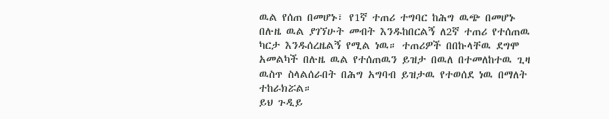ዉል የሰጠ በመሆኑ፣ የ1ኛ ተጠሪ ተግባር ከሕግ ዉጭ በመሆኑ በሉዜ ዉል ያገኘሁት መብት እንዱከበርልኝ ለ2ኛ ተጠሪ የተሰጠዉ ካርታ እንዱሰረዜልኝ የሚል ነዉ። ተጠሪዎች በበኩላቸዉ ደግሞ አመልካች በሉዜ ዉል የተሰጠዉን ይዝታ በዉለ በተመለከተዉ ጊዛ ዉስጥ ስላልሰራበት በሕግ አግባብ ይዝታዉ የተወሰደ ነዉ በማለት ተከራክሯል።
ይህ ጉዲይ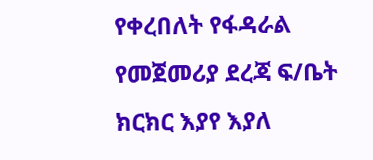የቀረበለት የፋዳራል የመጀመሪያ ደረጃ ፍ/ቤት ክርክር እያየ እያለ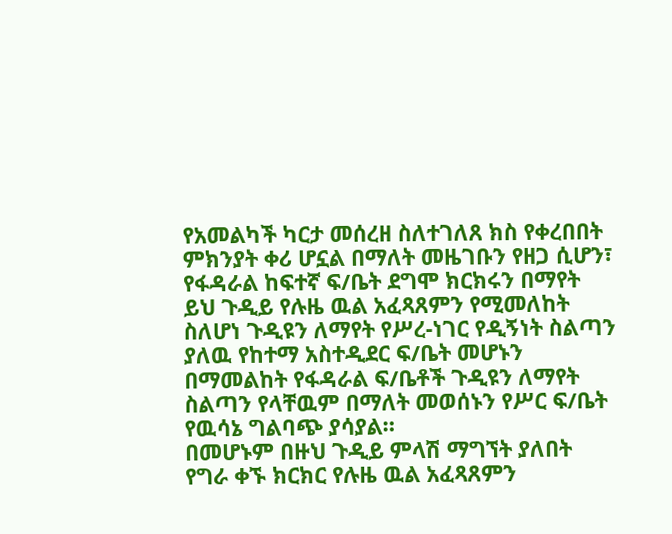የአመልካች ካርታ መሰረዘ ስለተገለጸ ክስ የቀረበበት ምክንያት ቀሪ ሆኗል በማለት መዜገቡን የዘጋ ሲሆን፣ የፋዳራል ከፍተኛ ፍ/ቤት ደግሞ ክርክሩን በማየት ይህ ጉዲይ የሉዜ ዉል አፈጻጸምን የሚመለከት ስለሆነ ጉዲዩን ለማየት የሥረ-ነገር የዲኝነት ስልጣን ያለዉ የከተማ አስተዲደር ፍ/ቤት መሆኑን በማመልከት የፋዳራል ፍ/ቤቶች ጉዲዩን ለማየት ስልጣን የላቸዉም በማለት መወሰኑን የሥር ፍ/ቤት የዉሳኔ ግልባጭ ያሳያል።
በመሆኑም በዙህ ጉዲይ ምላሽ ማግኘት ያለበት የግራ ቀኙ ክርክር የሉዜ ዉል አፈጻጸምን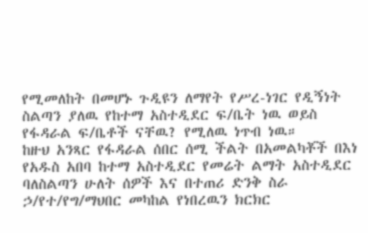የሚመለከት በመሆኑ ጉዲዩን ለማየት የሥረ-ነገር የዲኝነት ስልጣን ያለዉ የከተማ አስተዲደር ፍ/ቤት ነዉ ወይስ የፋዳራል ፍ/ቤቶች ናቸዉ? የሚለዉ ነጥብ ነዉ።
ከዙህ አንጻር የፋዳራል ሰበር ሰሚ ችልት በአመልካቾች በእነ የአዱስ አበባ ከተማ አስተዲደር የመሬት ልማት አስተዲደር ባለስልጣን ሁለት ሰዎች እና በተጠሪ ድንቅ ስራ ኃ/የተ/የግ/ማህበር መካከል የነበረዉን ክርክር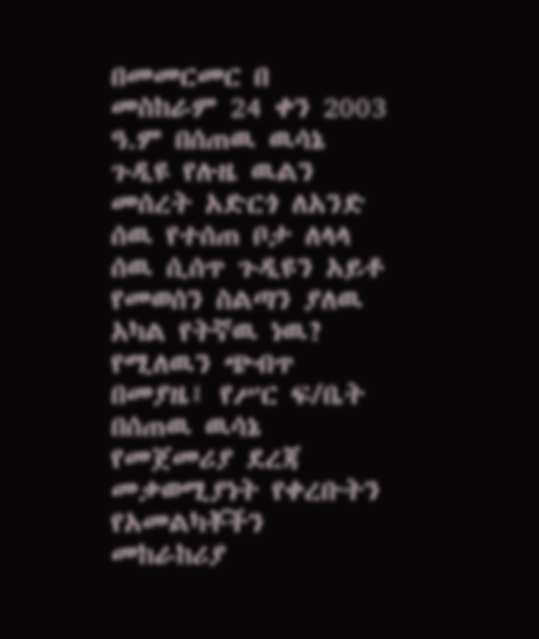በመመርመር በ
መስከራም 24 ቀን 2003 ዓ.ም በሰጠዉ ዉሳኔ ጉዲዩ የሉዜ ዉልን መሰረት አድርጎ ለአንድ ሰዉ የተሰጠ ቦታ ለላላ ሰዉ ሲሰጥ ጉዲዩን አይቶ የመወሰን ስልጣን ያለዉ አካል የትኛዉ ነዉ? የሚለዉን ጭብጥ በመያዜ፤ የሥር ፍ/ቤት በሰጠዉ ዉሳኔ የመጀመሪያ ደረጃ መቃወሚያነት የቀረቡትን የአመልካቾችን መከራከሪያ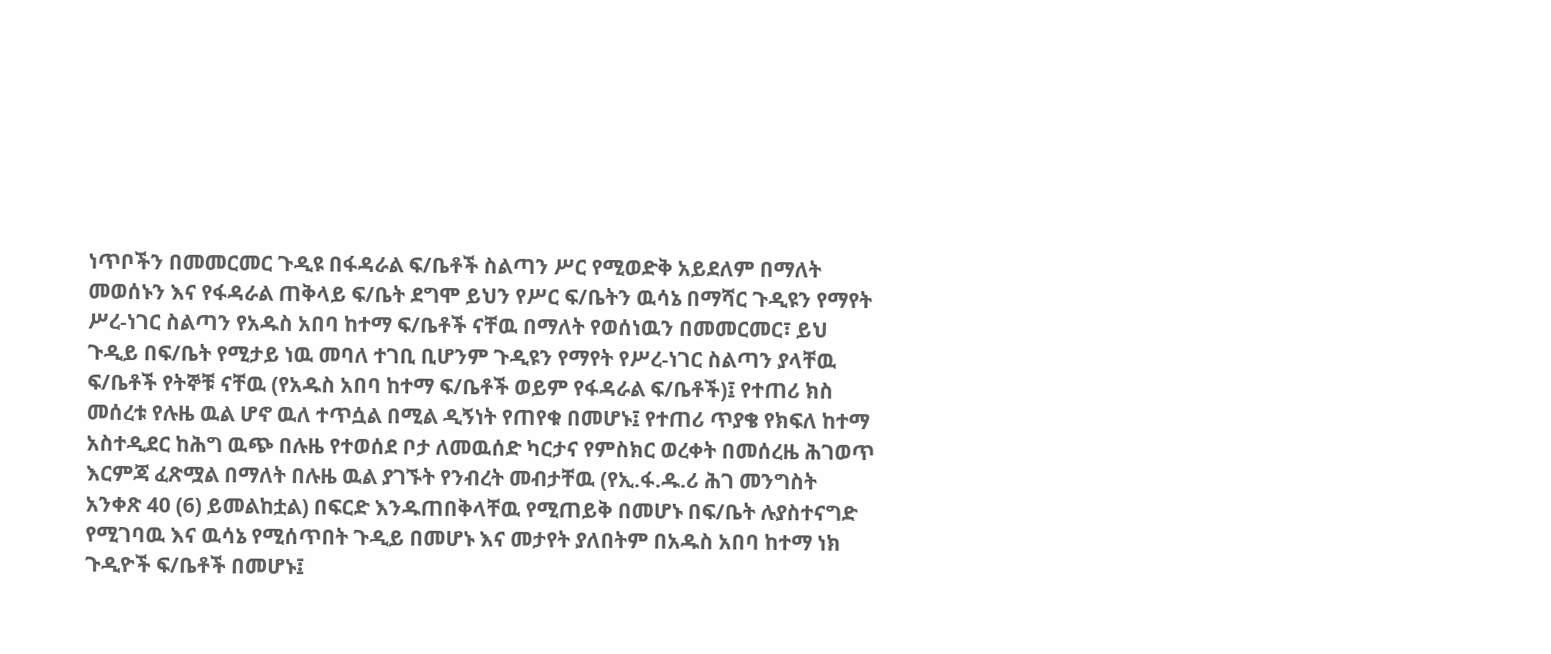ነጥቦችን በመመርመር ጉዲዩ በፋዳራል ፍ/ቤቶች ስልጣን ሥር የሚወድቅ አይደለም በማለት መወሰኑን እና የፋዳራል ጠቅላይ ፍ/ቤት ደግሞ ይህን የሥር ፍ/ቤትን ዉሳኔ በማሻር ጉዲዩን የማየት ሥረ-ነገር ስልጣን የአዱስ አበባ ከተማ ፍ/ቤቶች ናቸዉ በማለት የወሰነዉን በመመርመር፣ ይህ ጉዲይ በፍ/ቤት የሚታይ ነዉ መባለ ተገቢ ቢሆንም ጉዲዩን የማየት የሥረ-ነገር ስልጣን ያላቸዉ ፍ/ቤቶች የትኞቹ ናቸዉ (የአዱስ አበባ ከተማ ፍ/ቤቶች ወይም የፋዳራል ፍ/ቤቶች)፤ የተጠሪ ክስ መሰረቱ የሉዜ ዉል ሆኖ ዉለ ተጥሷል በሚል ዲኝነት የጠየቁ በመሆኑ፤ የተጠሪ ጥያቄ የክፍለ ከተማ አስተዲደር ከሕግ ዉጭ በሉዜ የተወሰደ ቦታ ለመዉሰድ ካርታና የምስክር ወረቀት በመሰረዜ ሕገወጥ እርምጃ ፈጽሟል በማለት በሉዜ ዉል ያገኙት የንብረት መብታቸዉ (የኢ.ፋ.ዱ.ሪ ሕገ መንግስት አንቀጽ 40 (6) ይመልከቷል) በፍርድ እንዱጠበቅላቸዉ የሚጠይቅ በመሆኑ በፍ/ቤት ሉያስተናግድ የሚገባዉ እና ዉሳኔ የሚሰጥበት ጉዲይ በመሆኑ እና መታየት ያለበትም በአዱስ አበባ ከተማ ነክ ጉዲዮች ፍ/ቤቶች በመሆኑ፤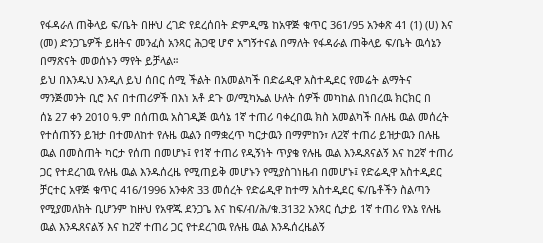የፋዳራለ ጠቅላይ ፍ/ቤት በዙህ ረገድ የደረሰበት ድምዲሜ ከአዋጅ ቁጥር 361/95 አንቀጽ 41 (1) (ሀ) እና (መ) ድንጋጌዎች ይዘትና መንፈስ አንጻር ሕጋዊ ሆኖ አግኝተናል በማለት የፋዳራል ጠቅላይ ፍ/ቤት ዉሳኔን በማጽናት መወሰኑን ማየት ይቻላል።
ይህ በእንዱህ እንዲለ ይህ ሰበር ሰሚ ችልት በአመልካች በድሬዲዋ አስተዲደር የመሬት ልማትና ማንጅመንት ቢሮ እና በተጠሪዎች በእነ አቶ ደጉ ወ/ሚካኤል ሁለት ሰዎች መካከል በነበረዉ ክርክር በ
ሰኔ 27 ቀን 2010 ዓ.ም በሰጠዉ አስገዲጅ ዉሳኔ 1ኛ ተጠሪ ባቀረበዉ ክስ አመልካች በሉዜ ዉል መሰረት የተሰጠኝን ይዝታ በተመለከተ የሉዜ ዉልን በማቋረጥ ካርታዉን በማምከን፣ ለ2ኛ ተጠሪ ይዝታዉን በሉዜ ዉል በመስጠት ካርታ የሰጠ በመሆኑ፤ የ1ኛ ተጠሪ የዲኝነት ጥያቄ የሉዜ ዉል እንዱጸናልኝ እና ከ2ኛ ተጠሪ ጋር የተደረገዉ የሉዜ ዉል እንዱሰረዜ የሚጠይቅ መሆኑን የሚያስገነዜብ በመሆኑ፤ የድሬዲዋ አስተዲደር ቻርተር አዋጅ ቁጥር 416/1996 አንቀጽ 33 መሰረት የድሬዲዋ ከተማ አስተዲደር ፍ/ቤቶችን ስልጣን የሚያመለክት ቢሆንም ከዙህ የአዋጁ ደንጋጌ እና ከፍ/ብ/ሕ/ቁ.3132 አንጻር ሲታይ 1ኛ ተጠሪ የእኔ የሉዜ ዉል እንዱጸናልኝ እና ከ2ኛ ተጠሪ ጋር የተደረገዉ የሉዜ ዉል እንዱሰረዜልኝ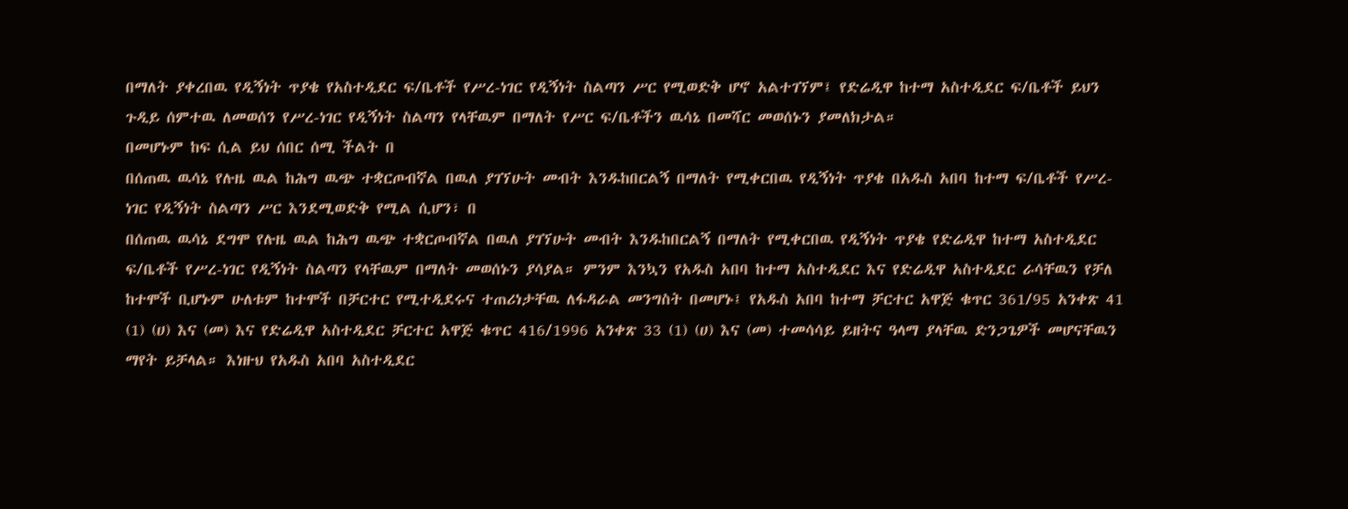በማለት ያቀረበዉ የዲኝነት ጥያቄ የአስተዲደር ፍ/ቤቶች የሥረ-ነገር የዲኝነት ስልጣን ሥር የሚወድቅ ሆኖ አልተገኘም፤ የድሬዲዋ ከተማ አስተዲደር ፍ/ቤቶች ይህን ጉዲይ ሰምተዉ ለመወሰን የሥረ-ነገር የዲኝነት ስልጣን የላቸዉም በማለት የሥር ፍ/ቤቶችን ዉሳኔ በመሻር መወሰኑን ያመለክታል።
በመሆኑም ከፍ ሲል ይህ ሰበር ሰሚ ችልት በ
በሰጠዉ ዉሳኔ የሉዜ ዉል ከሕግ ዉጭ ተቋርጦብኛል በዉለ ያገኘሁት መብት እንዱከበርልኝ በማለት የሚቀርበዉ የዲኝነት ጥያቄ በአዱስ አበባ ከተማ ፍ/ቤቶች የሥረ-ነገር የዲኝነት ስልጣን ሥር እንደሚወድቅ የሚል ሲሆን፣ በ
በሰጠዉ ዉሳኔ ደግሞ የሉዜ ዉል ከሕግ ዉጭ ተቋርጦብኛል በዉለ ያገኘሁት መብት እንዱከበርልኝ በማለት የሚቀርበዉ የዲኝነት ጥያቄ የድሬዲዋ ከተማ አስተዲደር ፍ/ቤቶች የሥረ-ነገር የዲኝነት ስልጣን የላቸዉም በማለት መወሰኑን ያሳያል። ምንም እንኳን የአዱስ አበባ ከተማ አስተዲደር እና የድሬዲዋ አስተዲደር ራሳቸዉን የቻለ ከተሞች ቢሆኑም ሁለቱም ከተሞች በቻርተር የሚተዲደሩና ተጠሪነታቸዉ ለፋዳራል መንግስት በመሆኑ፤ የአዱስ አበባ ከተማ ቻርተር አዋጅ ቁጥር 361/95 አንቀጽ 41 (1) (ሀ) እና (መ) እና የድሬዲዋ አስተዲደር ቻርተር አዋጅ ቁጥር 416/1996 አንቀጽ 33 (1) (ሀ) እና (መ) ተመሳሳይ ይዘትና ዓላማ ያላቸዉ ድንጋጌዎች መሆናቸዉን ማየት ይቻላል። እነዙህ የአዱስ አበባ አስተዲደር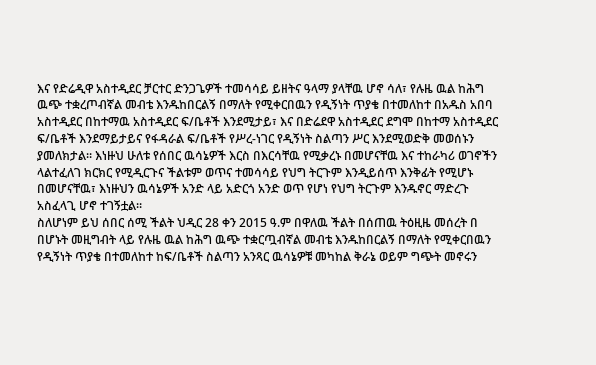እና የድሬዲዋ አስተዲደር ቻርተር ድንጋጌዎች ተመሳሳይ ይዘትና ዓላማ ያላቸዉ ሆኖ ሳለ፣ የሉዜ ዉል ከሕግ ዉጭ ተቋረጦብኛል መብቴ እንዱከበርልኝ በማለት የሚቀርበዉን የዲኝነት ጥያቄ በተመለከተ በአዱስ አበባ አስተዲደር በከተማዉ አስተዲደር ፍ/ቤቶች እንደሚታይ፣ እና በድሬደዋ አስተዲደር ደግሞ በከተማ አስተዲደር ፍ/ቤቶች እንደማይታይና የፋዳራል ፍ/ቤቶች የሥረ-ነገር የዲኝነት ስልጣን ሥር እንደሚወድቅ መወሰኑን ያመለክታል። እነዙህ ሁለቱ የሰበር ዉሳኔዎች እርስ በእርሳቸዉ የሚቃረኑ በመሆናቸዉ እና ተከራካሪ ወገኖችን ላልተፈለገ ክርክር የሚዲርጉና ችልቱም ወጥና ተመሳሳይ የህግ ትርጉም እንዲይሰጥ እንቅፊት የሚሆኑ በመሆናቸዉ፣ እነዙህን ዉሳኔዎች አንድ ላይ አድርጎ አንድ ወጥ የሆነ የህግ ትርጉም እንዱኖር ማድረጉ አስፈላጊ ሆኖ ተገኝቷል።
ስለሆነም ይህ ሰበር ሰሚ ችልት ህዲር 28 ቀን 2015 ዓ.ም በዋለዉ ችልት በሰጠዉ ትዕዚዜ መሰረት በ
በሆኑት መዚግብት ላይ የሉዜ ዉል ከሕግ ዉጭ ተቋርጧብኛል መብቴ እንዱከበርልኝ በማለት የሚቀርበዉን የዲኝነት ጥያቄ በተመለከተ ከፍ/ቤቶች ስልጣን አንጻር ዉሳኔዎቹ መካከል ቅራኔ ወይም ግጭት መኖሩን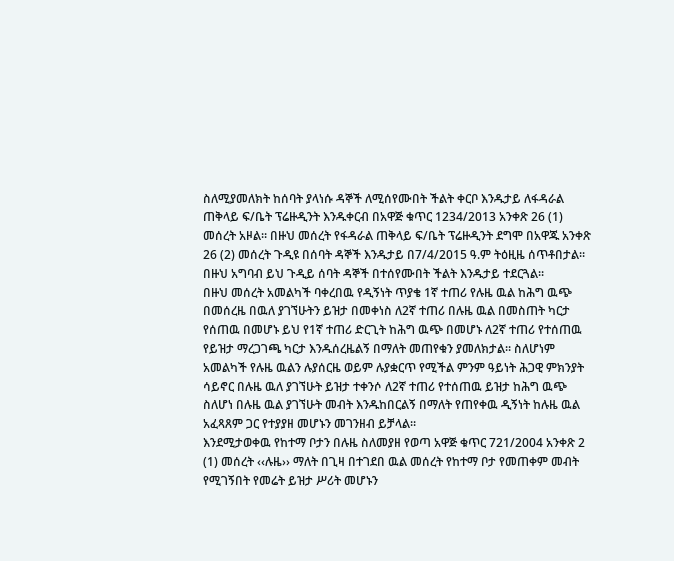ስለሚያመለክት ከሰባት ያላነሱ ዳኞች ለሚሰየሙበት ችልት ቀርቦ እንዱታይ ለፋዳራል ጠቅላይ ፍ/ቤት ፕሬዙዲንት እንዱቀርብ በአዋጅ ቁጥር 1234/2013 አንቀጽ 26 (1) መሰረት አዞል። በዙህ መሰረት የፋዳራል ጠቅላይ ፍ/ቤት ፕሬዙዲንት ደግሞ በአዋጁ አንቀጽ 26 (2) መሰረት ጉዲዩ በሰባት ዳኞች እንዱታይ በ7/4/2015 ዓ.ም ትዕዚዜ ሰጥቶበታል። በዙህ አግባብ ይህ ጉዲይ ሰባት ዳኞች በተሰየሙበት ችልት እንዱታይ ተደርጓል።
በዙህ መሰረት አመልካች ባቀረበዉ የዲኝነት ጥያቄ 1ኛ ተጠሪ የሉዜ ዉል ከሕግ ዉጭ በመሰረዜ በዉለ ያገኘሁትን ይዝታ በመቀነስ ለ2ኛ ተጠሪ በሉዜ ዉል በመስጠት ካርታ የሰጠዉ በመሆኑ ይህ የ1ኛ ተጠሪ ድርጊት ከሕግ ዉጭ በመሆኑ ለ2ኛ ተጠሪ የተሰጠዉ የይዝታ ማረጋገጫ ካርታ እንዱሰረዜልኝ በማለት መጠየቁን ያመለክታል። ስለሆነም አመልካች የሉዜ ዉልን ሉያሰርዜ ወይም ሉያቋርጥ የሚችል ምንም ዓይነት ሕጋዊ ምክንያት ሳይኖር በሉዜ ዉለ ያገኘሁት ይዝታ ተቀንሶ ለ2ኛ ተጠሪ የተሰጠዉ ይዝታ ከሕግ ዉጭ ስለሆነ በሉዜ ዉል ያገኘሁት መብት እንዱከበርልኝ በማለት የጠየቀዉ ዲኝነት ከሉዜ ዉል አፈጻጸም ጋር የተያያዘ መሆኑን መገንዘብ ይቻላል።
እንደሚታወቀዉ የከተማ ቦታን በሉዜ ስለመያዘ የወጣ አዋጅ ቁጥር 721/2004 አንቀጽ 2 (1) መሰረት ‹‹ሉዜ›› ማለት በጊዛ በተገደበ ዉል መሰረት የከተማ ቦታ የመጠቀም መብት የሚገኝበት የመሬት ይዝታ ሥሪት መሆኑን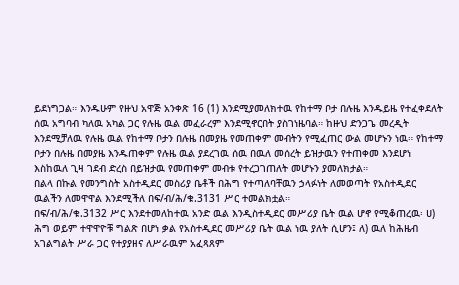ይደነግጋል። እንዱሁም የዙህ አዋጅ አንቀጽ 16 (1) እንደሚያመለክተዉ የከተማ ቦታ በሉዜ እንዱይዜ የተፈቀደለት ሰዉ አግባብ ካለዉ አካል ጋር የሉዜ ዉል መፈራረም እንደሚኖርበት ያስገነዜባል። ከዙህ ድንጋጌ መረዲት እንደሚቻለዉ የሉዜ ዉል የከተማ ቦታን በሉዜ በመያዜ የመጠቀም መብትን የሚፈጠር ውል መሆኑን ነዉ። የከተማ ቦታን በሉዜ በመያዜ እንዱጠቀም የሉዜ ዉል ያደረገዉ ሰዉ በዉለ መሰረት ይዝታዉን የተጠቀመ እንደሆነ እስከዉለ ጊዛ ገደብ ድረስ በይዝታዉ የመጠቀም መብቱ የተረጋገጠለት መሆኑን ያመለክታል።
በልላ በኩል የመንግስት አስተዲደር መስሪያ ቤቶች በሕግ የተጣለባቸዉን ኃላፉነት ለመወጣት የአስተዲደር ዉልችን ለመዋዋል እንደሚችለ በፍ/ብ/ሕ/ቁ.3131 ሥር ተመልክቷል።
በፍ/ብ/ሕ/ቁ.3132 ሥር እንደተመለከተዉ አንድ ዉል እንዲስተዲደር መሥሪያ ቤት ዉል ሆኖ የሚቆጠረዉ፡ ሀ) ሕግ ወይም ተዋዋዮቹ ግልጽ በሆነ ቃል የአስተዲደር መሥሪያ ቤት ዉል ነዉ ያለት ሲሆን፤ ለ) ዉለ ከሕዜብ አገልግልት ሥራ ጋር የተያያዘና ለሥራዉም አፈጻጸም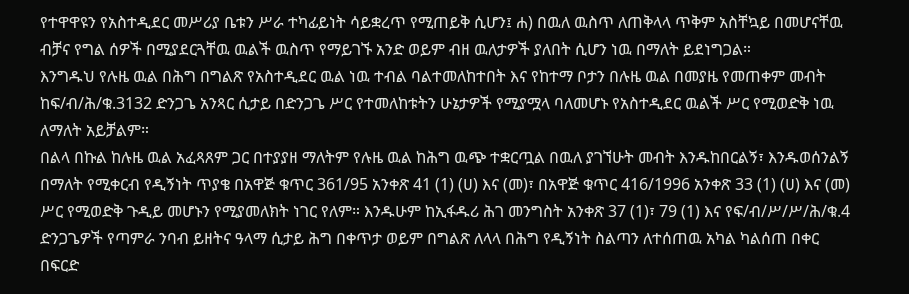የተዋዋዩን የአስተዲደር መሥሪያ ቤቱን ሥራ ተካፊይነት ሳይቋረጥ የሚጠይቅ ሲሆን፤ ሐ) በዉለ ዉስጥ ለጠቅላላ ጥቅም አስቸኳይ በመሆናቸዉ ብቻና የግል ሰዎች በሚያደርጓቸዉ ዉልች ዉስጥ የማይገኙ አንድ ወይም ብዘ ዉለታዎች ያለበት ሲሆን ነዉ በማለት ይደነግጋል።
እንግዱህ የሉዜ ዉል በሕግ በግልጽ የአስተዲደር ዉል ነዉ ተብል ባልተመለከተበት እና የከተማ ቦታን በሉዜ ዉል በመያዜ የመጠቀም መብት ከፍ/ብ/ሕ/ቁ.3132 ድንጋጌ አንጻር ሲታይ በድንጋጌ ሥር የተመለከቱትን ሁኔታዎች የሚያሟላ ባለመሆኑ የአስተዲደር ዉልች ሥር የሚወድቅ ነዉ ለማለት አይቻልም።
በልላ በኩል ከሉዜ ዉል አፈጻጸም ጋር በተያያዘ ማለትም የሉዜ ዉል ከሕግ ዉጭ ተቋርጧል በዉለ ያገኘሁት መብት እንዱከበርልኝ፣ እንዱወሰንልኝ በማለት የሚቀርብ የዲኝነት ጥያቄ በአዋጅ ቁጥር 361/95 አንቀጽ 41 (1) (ሀ) እና (መ)፣ በአዋጅ ቁጥር 416/1996 አንቀጽ 33 (1) (ሀ) እና (መ) ሥር የሚወድቅ ጉዲይ መሆኑን የሚያመለክት ነገር የለም። እንዱሁም ከኢፋዱሪ ሕገ መንግስት አንቀጽ 37 (1)፣ 79 (1) እና የፍ/ብ/ሥ/ሥ/ሕ/ቁ.4 ድንጋጌዎች የጣምራ ንባብ ይዘትና ዓላማ ሲታይ ሕግ በቀጥታ ወይም በግልጽ ለላላ በሕግ የዲኝነት ስልጣን ለተሰጠዉ አካል ካልሰጠ በቀር በፍርድ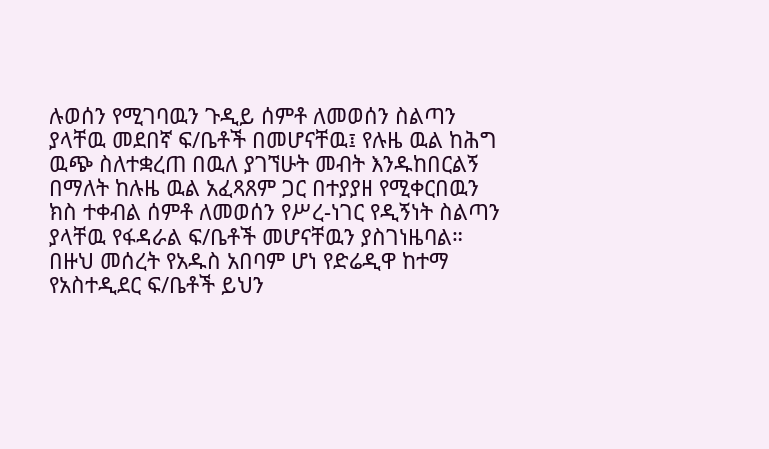ሉወሰን የሚገባዉን ጉዲይ ሰምቶ ለመወሰን ስልጣን ያላቸዉ መደበኛ ፍ/ቤቶች በመሆናቸዉ፤ የሉዜ ዉል ከሕግ ዉጭ ስለተቋረጠ በዉለ ያገኘሁት መብት እንዱከበርልኝ በማለት ከሉዜ ዉል አፈጻጸም ጋር በተያያዘ የሚቀርበዉን ክስ ተቀብል ሰምቶ ለመወሰን የሥረ-ነገር የዲኝነት ስልጣን ያላቸዉ የፋዳራል ፍ/ቤቶች መሆናቸዉን ያስገነዜባል። በዙህ መሰረት የአዱስ አበባም ሆነ የድሬዲዋ ከተማ የአስተዲደር ፍ/ቤቶች ይህን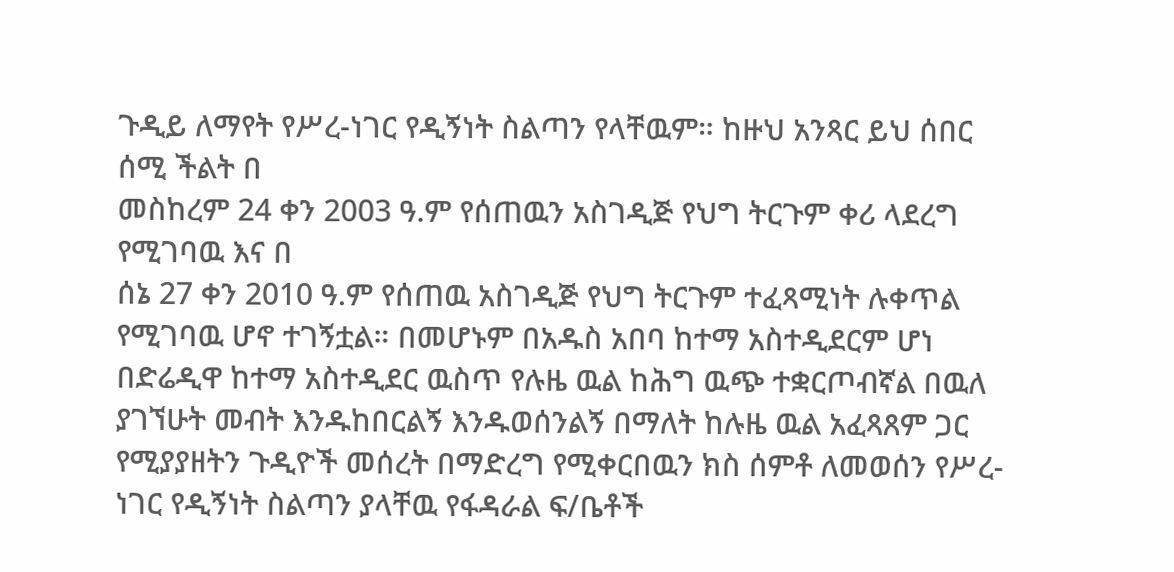ጉዲይ ለማየት የሥረ-ነገር የዲኝነት ስልጣን የላቸዉም። ከዙህ አንጻር ይህ ሰበር ሰሚ ችልት በ
መስከረም 24 ቀን 2003 ዓ.ም የሰጠዉን አስገዲጅ የህግ ትርጉም ቀሪ ላደረግ የሚገባዉ እና በ
ሰኔ 27 ቀን 2010 ዓ.ም የሰጠዉ አስገዲጅ የህግ ትርጉም ተፈጻሚነት ሉቀጥል የሚገባዉ ሆኖ ተገኝቷል። በመሆኑም በአዱስ አበባ ከተማ አስተዲደርም ሆነ በድሬዲዋ ከተማ አስተዲደር ዉስጥ የሉዜ ዉል ከሕግ ዉጭ ተቋርጦብኛል በዉለ ያገኘሁት መብት እንዱከበርልኝ እንዱወሰንልኝ በማለት ከሉዜ ዉል አፈጻጸም ጋር የሚያያዘትን ጉዲዮች መሰረት በማድረግ የሚቀርበዉን ክስ ሰምቶ ለመወሰን የሥረ-ነገር የዲኝነት ስልጣን ያላቸዉ የፋዳራል ፍ/ቤቶች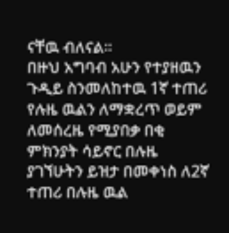ናቸዉ ብለናል።
በዙህ አግባብ አሁን የተያዘዉን ጉዲይ ስንመለከተዉ 1ኛ ተጠሪ የሉዜ ዉልን ለማቋረጥ ወይም ለመሰረዜ የሚያበቃ በቂ ምክንያት ሳይኖር በሉዜ ያገኘሁትን ይዝታ በመቀነስ ለ2ኛ ተጠሪ በሉዜ ዉል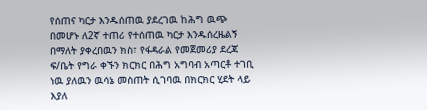የሰጠና ካርታ እንዱሰጠዉ ያደረገዉ ከሕግ ዉጭ በመሆኑ ለ2ኛ ተጠሪ የተሰጠዉ ካርታ እንዱሰረዜልኝ በማለት ያቀረበዉን ክስ፣ የፋዳራል የመጀመሪያ ደረጃ ፍ/ቤት የግራ ቀኙን ክርክር በሕግ አግባብ አጣርቶ ተገቢ ነዉ ያለዉን ዉሳኔ መስጠት ሲገባዉ በክርክር ሂደት ላይ እያለ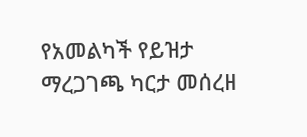የአመልካች የይዝታ ማረጋገጫ ካርታ መሰረዘ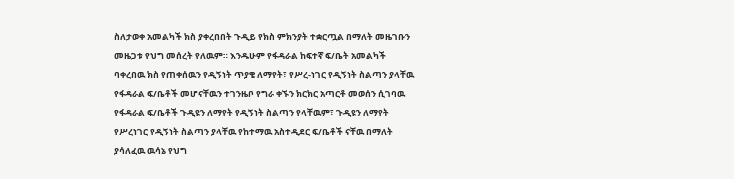ስለታወቀ አመልካች ክስ ያቀረበበት ጉዲይ የክስ ምክንያት ተቋርጧል በማለት መዜገቡን መዜጋቱ የህግ መሰረት የለዉም። እንዱሁም የፋዳራል ከፍተኛ ፍ/ቤት አመልካች ባቀረበዉ ክስ የጠቀሰዉን የዲኝነት ጥያቄ ለማየት፣ የሥረ-ነገር የዲኝነት ስልጣን ያላቸዉ የፋዳራል ፍ/ቤቶች መሆናቸዉን ተገንዜቦ የግራ ቀኙን ክርክር አጣርቶ መወሰን ሲገባዉ የፋዳራል ፍ/ቤቶች ጉዲዩን ለማየት የዲኝነት ስልጣን የላቸዉም፣ ጉዲዩን ለማየት የሥረነገር የዲኝነት ስልጣን ያላቸዉ የከተማዉ አስተዲደር ፍ/ቤቶች ናቸዉ በማለት ያሳለፈዉ ዉሳኔ የህግ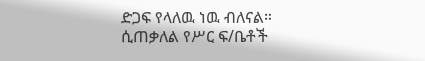ድጋፍ የላለዉ ነዉ ብለናል።
ሲጠቃለል የሥር ፍ/ቤቶች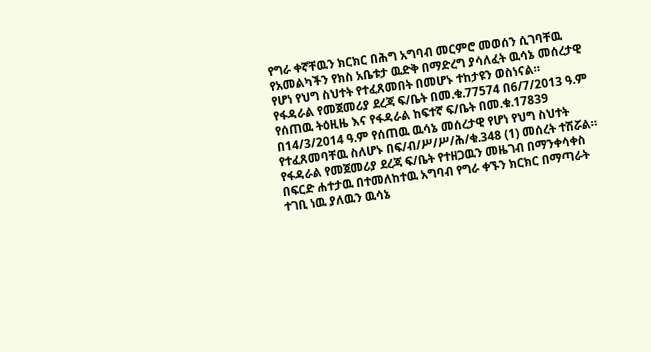የግራ ቀኛቸዉን ክርክር በሕግ አግባብ መርምሮ መወሰን ሲገባቸዉ የአመልካችን የክስ አቤቱታ ዉድቅ በማድረግ ያሳለፈት ዉሳኔ መሰረታዊ የሆነ የህግ ስህተት የተፈጸመበት በመሆኑ ተከታዩን ወስነናል።
የፋዳራል የመጀመሪያ ደረጃ ፍ/ቤት በመ.ቁ.77574 በ6/7/2013 ዓ.ም የሰጠዉ ትዕዚዜ እና የፋዳራል ከፍተኛ ፍ/ቤት በመ.ቁ.17839 በ14/3/2014 ዓ.ም የሰጠዉ ዉሳኔ መሰረታዊ የሆነ የህግ ስህተት የተፈጸመባቸዉ ስለሆኑ በፍ/ብ/ሥ/ሥ/ሕ/ቁ.348 (1) መሰረት ተሽሯል።
የፋዳራል የመጀመሪያ ደረጃ ፍ/ቤት የተዘጋዉን መዜገብ በማንቀሳቀስ በፍርድ ሐተታዉ በተመለከተዉ አግባብ የግራ ቀኙን ክርክር በማጣራት ተገቢ ነዉ ያለዉን ዉሳኔ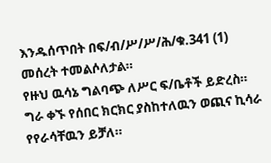እንዱሰጥበት በፍ/ብ/ሥ/ሥ/ሕ/ቁ.341 (1) መሰረት ተመልሶለታል።
የዙህ ዉሳኔ ግልባጭ ለሥር ፍ/ቤቶች ይድረስ።
ግራ ቀኙ የሰበር ክርክር ያስከተለዉን ወጪና ኪሳራ የየራሳቸዉን ይቻለ።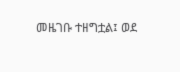መዜገቡ ተዘግቷል፤ ወደ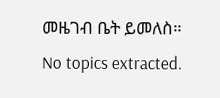መዜገብ ቤት ይመለስ።
No topics extracted.